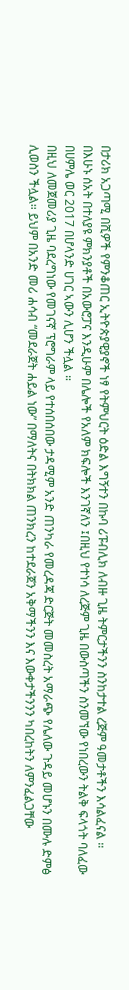በታሪክ አጋጣሚ በሺዎች የምንቆጠር ኢትዮጵያዊያኖች ነፃ የትምህርት ዕድል እግኝተን በኩባ ሪፑብሊክ ለብዙ ጊዜ ትምርታችንን ስንከታተል ረጅም ዓመታቶችን እሳልፈናል ። በእሁኑ ሰአት በተለያዩ ምክንያቶች በአውሮፓና እንዲሁም በሌሎች የአለም ክፍሎች እንገኛለን ፤በዚህ የተነሳ ለረጅም ጊዜ በውስጣችን ስንመኘው የነበረውን ትልቅ ፍላጎት ባለፈው በሀምሌ ወር 2017 በሆላንድ ሀገር ኣውን ሊሆን ችሏል ።
በዚህ ለመጀመሪያ ጊዜ ባደረግነው የመገናኛ ፕሮግራም ላይ የተሰበሰበው ታዳሚም አንድ ጠንካራ የመረዳጃ ድርጅት መመስረት አማራጭ የሌለው ጉዳይ መሆኑን በሙሉ ድምፅ ሊወስን ችሏል። ይህም በአንድ መሪ ሐሳብ “መደራጀት ሐይል ነው” በማለትና በትክክል ጠንክረን ከተደራጀን አቅማችንን እና እውቀታችንንን ካበረከትን ለምንፈልጋቸው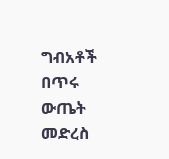ግብአቶች በጥሩ ውጤት መድረስ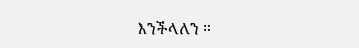እንችላለን ።